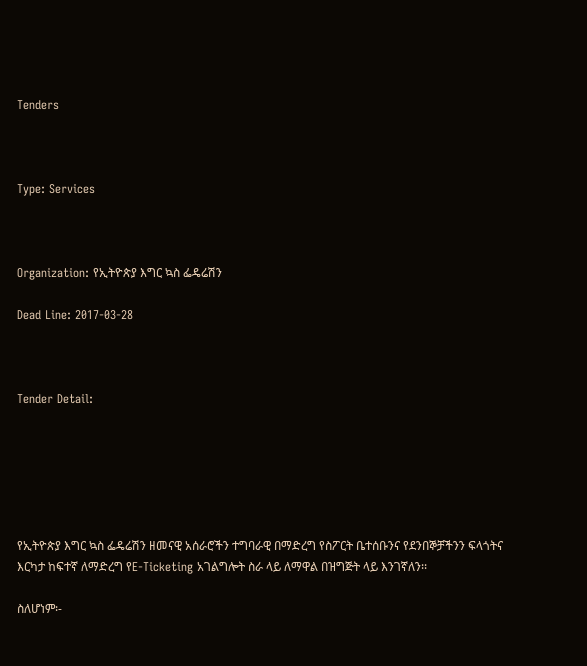Tenders



Type: Services



Organization: የኢትዮጵያ እግር ኳስ ፌዴሬሽን

Dead Line: 2017-03-28



Tender Detail:






የኢትዮጵያ እግር ኳስ ፌዴሬሽን ዘመናዊ አሰራሮችን ተግባራዊ በማድረግ የስፖርት ቤተሰቡንና የደንበኞቻችንን ፍላጎትና እርካታ ከፍተኛ ለማድረግ የE-Ticketing አገልግሎት ስራ ላይ ለማዋል በዝግጅት ላይ እንገኛለን፡፡

ስለሆነም፡-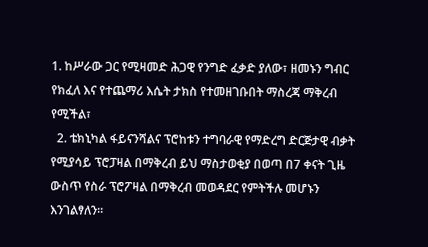1. ከሥራው ጋር የሚዛመድ ሕጋዊ የንግድ ፈቃድ ያለው፣ ዘመኑን ግብር የክፈለ እና የተጨማሪ እሴት ታክስ የተመዘገቡበት ማስረጃ ማቅረብ የሚችል፣
  2. ቴክኒካል ፋይናንሻልና ፕሮከቱን ተግባራዊ የማድረግ ድርጅታዊ ብቃት የሚያሳይ ፕሮፓዛል በማቅረብ ይህ ማስታወቂያ በወጣ በ7 ቀናት ጊዜ ውስጥ የስራ ፕሮፖዛል በማቅረብ መወዳደር የምትችሉ መሆኑን እንገልፃለን፡፡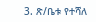3. ጽ/ቤቱ የተሻለ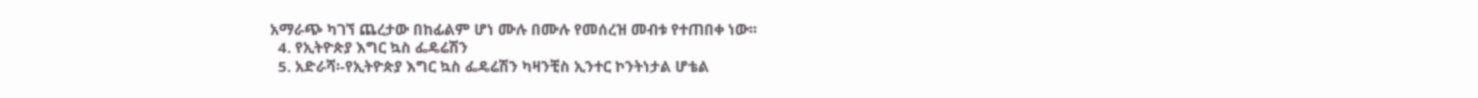አማራጭ ካገኘ ጨረታው በከፊልም ሆነ ሙሉ በሙሉ የመሰረዝ መብቱ የተጠበቀ ነው፡፡
  4. የኢትዮጵያ እግር ኳስ ፌዴሬሽን
  5. አድራሻ፡-የኢትዮጵያ እግር ኳስ ፌዴሬሽን ካዛንቺስ ኢንተር ኮንትነታል ሆቴል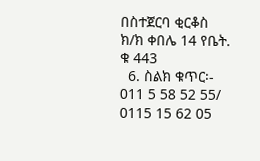በስተጀርባ ቂርቆስ ክ/ክ ቀበሌ 14 የቤት. ቁ 443
  6. ስልክ ቁጥር፡-  011 5 58 52 55/ 0115 15 62 05